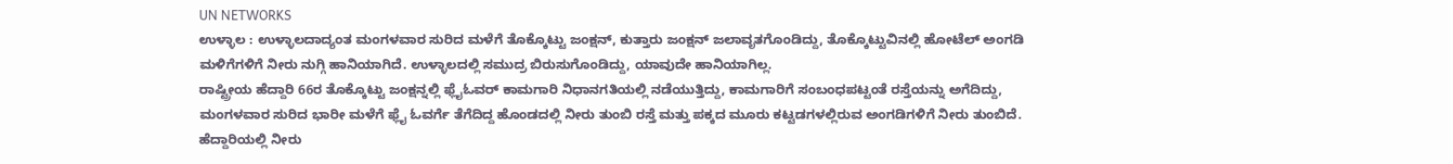UN NETWORKS
ಉಳ್ಳಾಲ : ಉಳ್ಳಾಲದಾದ್ಯಂತ ಮಂಗಳವಾರ ಸುರಿದ ಮಳೆಗೆ ತೊಕ್ಕೊಟ್ಟು ಜಂಕ್ಷನ್, ಕುತ್ತಾರು ಜಂಕ್ಷನ್ ಜಲಾವೃತಗೊಂಡಿದ್ದು, ತೊಕ್ಕೊಟ್ಟುವಿನಲ್ಲಿ ಹೋಟೆಲ್ ಅಂಗಡಿ ಮಳಿಗೆಗಳಿಗೆ ನೀರು ನುಗ್ಗಿ ಹಾನಿಯಾಗಿದೆ. ಉಳ್ಳಾಲದಲ್ಲಿ ಸಮುದ್ರ ಬಿರುಸುಗೊಂಡಿದ್ದು, ಯಾವುದೇ ಹಾನಿಯಾಗಿಲ್ಲ.
ರಾಷ್ಟ್ರೀಯ ಹೆದ್ದಾರಿ 66ರ ತೊಕ್ಕೊಟ್ಟು ಜಂಕ್ಷನ್ನಲ್ಲಿ ಫ್ಲೈಓವರ್ ಕಾಮಗಾರಿ ನಿಧಾನಗತಿಯಲ್ಲಿ ನಡೆಯುತ್ತಿದ್ದು, ಕಾಮಗಾರಿಗೆ ಸಂಬಂಧಪಟ್ಟಂತೆ ರಸ್ತೆಯನ್ನು ಅಗೆದಿದ್ದು, ಮಂಗಳವಾರ ಸುರಿದ ಭಾರೀ ಮಳೆಗೆ ಫ್ಲೈ ಓವರ್ಗೆ ತೆಗೆದಿದ್ದ ಹೊಂಡದಲ್ಲಿ ನೀರು ತುಂಬಿ ರಸ್ತೆ ಮತ್ತು ಪಕ್ಕದ ಮೂರು ಕಟ್ಟಡಗಳಲ್ಲಿರುವ ಅಂಗಡಿಗಳಿಗೆ ನೀರು ತುಂಬಿದೆ. ಹೆದ್ದಾರಿಯಲ್ಲಿ ನೀರು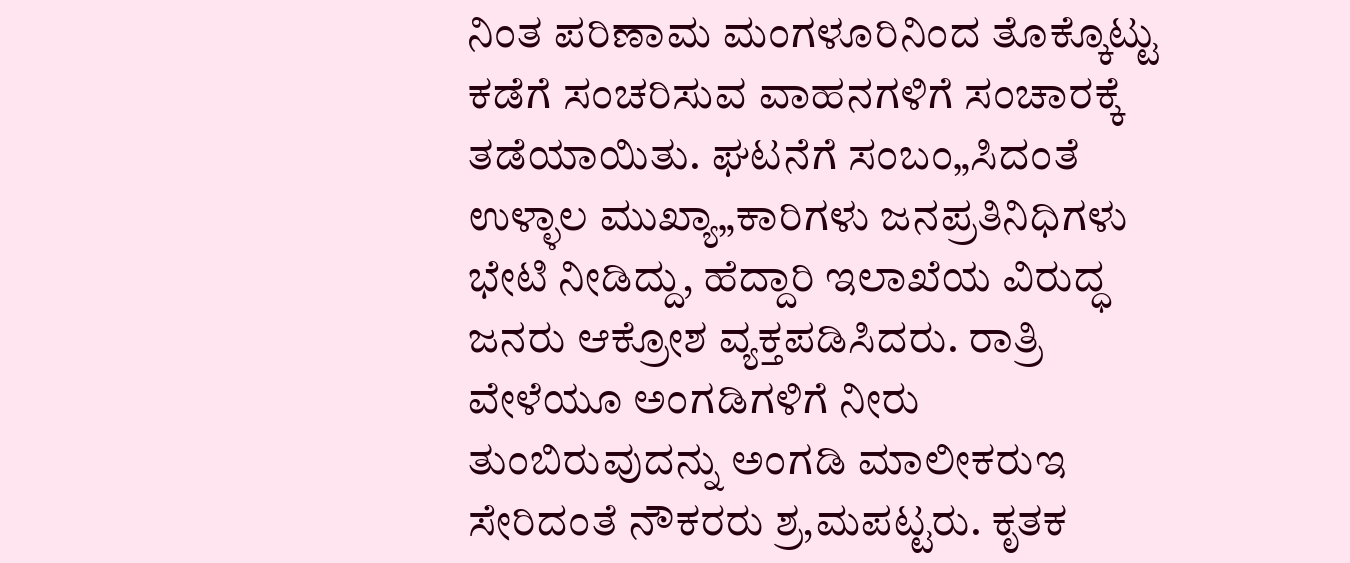ನಿಂತ ಪರಿಣಾಮ ಮಂಗಳೂರಿನಿಂದ ತೊಕ್ಕೊಟ್ಟು ಕಡೆಗೆ ಸಂಚರಿಸುವ ವಾಹನಗಳಿಗೆ ಸಂಚಾರಕ್ಕೆ ತಡೆಯಾಯಿತು. ಘಟನೆಗೆ ಸಂಬಂ„ಸಿದಂತೆ ಉಳ್ಳಾಲ ಮುಖ್ಯಾ„ಕಾರಿಗಳು ಜನಪ್ರತಿನಿಧಿಗಳು ಭೇಟಿ ನೀಡಿದ್ದು, ಹೆದ್ದಾರಿ ಇಲಾಖೆಯ ವಿರುದ್ಧ ಜನರು ಆಕ್ರೋಶ ವ್ಯಕ್ತಪಡಿಸಿದರು. ರಾತ್ರಿ ವೇಳೆಯೂ ಅಂಗಡಿಗಳಿಗೆ ನೀರು ತುಂಬಿರುವುದನ್ನು ಅಂಗಡಿ ಮಾಲೀಕರುಇ ಸೇರಿದಂತೆ ನೌಕರರು ಶ್ರ,ಮಪಟ್ಟರು. ಕೃತಕ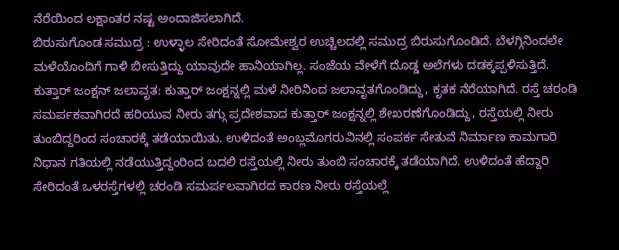ನೆರೆಯಿಂದ ಲಕ್ಷಾಂತರ ನಷ್ಟ ಅಂದಾಜಿಸಲಾಗಿದೆ.
ಬಿರುಸುಗೊಂಡ ಸಮುದ್ರ : ಉಳ್ಳಾಲ ಸೇರಿದಂತೆ ಸೋಮೇಶ್ವರ ಉಚ್ಚಿಲದಲ್ಲಿ ಸಮುದ್ರ ಬಿರುಸುಗೊಂಡಿದೆ. ಬೆಳಗ್ಗಿನಿಂದಲೇ ಮಳೆಯೊಂದಿಗೆ ಗಾಳಿ ಬೀಸುತ್ತಿದ್ದು ಯಾವುದೇ ಹಾನಿಯಾಗಿಲ್ಲ. ಸಂಜೆಯ ವೇಳೆಗೆ ದೊಡ್ಡ ಅಲೆಗಳು ದಡಕ್ಕಪ್ಪಳಿಸುತ್ತಿದೆ.
ಕುತ್ತಾರ್ ಜಂಕ್ಷನ್ ಜಲಾವೃತ: ಕುತ್ತಾರ್ ಜಂಕ್ಷನ್ನಲ್ಲಿ ಮಳೆ ನೀರಿನಿಂದ ಜಲಾವೃತಗೊಂಡಿದ್ದು, ಕೃತಕ ನೆರೆಯಾಗಿದೆ. ರಸ್ತೆ ಚರಂಡಿ ಸಮರ್ಪಕವಾಗಿರದೆ ಹರಿಯುವ ನೀರು ತಗ್ಗು ಪ್ರದೇಶವಾದ ಕುತ್ತಾರ್ ಜಂಕ್ಷನ್ನಲ್ಲಿ ಶೇಖರಣೆಗೊಂಡಿದ್ದು, ರಸ್ತೆಯಲ್ಲಿ ನೀರು ತುಂಬಿದ್ದರಿಂದ ಸಂಚಾರಕ್ಕೆ ತಡೆಯಾಯಿತು. ಉಳಿದಂತೆ ಅಂಬ್ಲಮೊಗರುವಿನಲ್ಲಿ ಸಂಪರ್ಕ ಸೇತುವೆ ನಿರ್ಮಾಣ ಕಾಮಗಾರಿ ನಿಧಾನ ಗತಿಯಲ್ಲಿ ನಡೆಯುತ್ತಿದ್ದಂರಿಂದ ಬದಲಿ ರಸ್ತೆಯಲ್ಲಿ ನೀರು ತುಂಬಿ ಸಂಚಾರಕ್ಕೆ ತಡೆಯಾಗಿದೆ. ಉಳಿದಂತೆ ಹೆದ್ದಾರಿ ಸೇರಿದಂತೆ ಒಳರಸ್ತೆಗಳಲ್ಲಿ ಚರಂಡಿ ಸಮರ್ಪಲವಾಗಿರದ ಕಾರಣ ನೀರು ರಸ್ತೆಯಲ್ಲೆ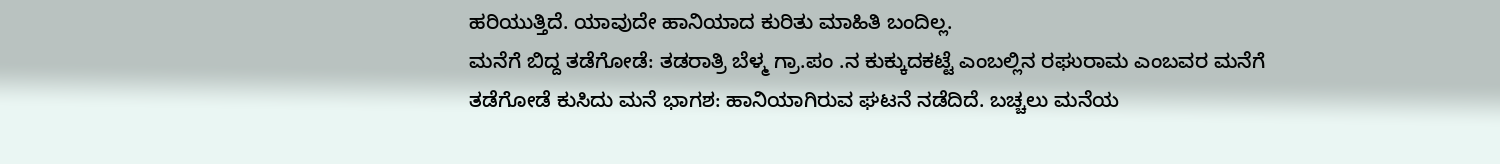ಹರಿಯುತ್ತಿದೆ. ಯಾವುದೇ ಹಾನಿಯಾದ ಕುರಿತು ಮಾಹಿತಿ ಬಂದಿಲ್ಲ.
ಮನೆಗೆ ಬಿದ್ದ ತಡೆಗೋಡೆ: ತಡರಾತ್ರಿ ಬೆಳ್ಮ ಗ್ರಾ.ಪಂ .ನ ಕುಕ್ಕುದಕಟ್ಟೆ ಎಂಬಲ್ಲಿನ ರಘುರಾಮ ಎಂಬವರ ಮನೆಗೆ ತಡೆಗೋಡೆ ಕುಸಿದು ಮನೆ ಭಾಗಶ: ಹಾನಿಯಾಗಿರುವ ಘಟನೆ ನಡೆದಿದೆ. ಬಚ್ಚಲು ಮನೆಯ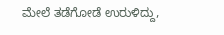ಮೇಲೆ ತಡೆಗೋಡೆ ಉರುಳಿದ್ದು,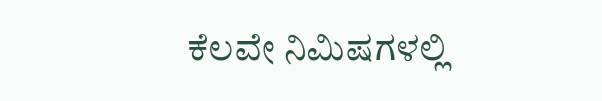ಕೆಲವೇ ನಿಮಿಷಗಳಲ್ಲಿ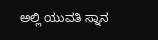ಅಲ್ಲಿ ಯುವತಿ ಸ್ನಾನ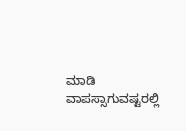ಮಾಡಿ ವಾಪಸ್ಸಾಗುವಷ್ಟರಲ್ಲಿ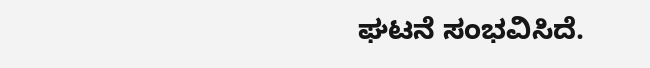ಘಟನೆ ಸಂಭವಿಸಿದೆ.